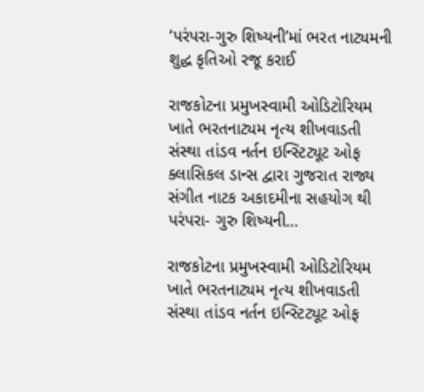‘પરંપરા-ગુરુ શિષ્યની’માં ભરત નાટ્યમની શુદ્ધ કૃતિઓ રજૂ કરાઈ

રાજકોટના પ્રમુખસ્વામી ઓડિટોરિયમ ખાતે ભરતનાટ્યમ નૃત્ય શીખવાડતી સંસ્થા તાંડવ નર્તન ઇન્સ્ટિટ્યૂટ ઓફ ક્લાસિકલ ડાન્સ દ્વારા ગુજરાત રાજ્ય સંગીત નાટક અકાદમીના સહયોગ થી પરંપરા- ગુરુ શિષ્યની…

રાજકોટના પ્રમુખસ્વામી ઓડિટોરિયમ ખાતે ભરતનાટ્યમ નૃત્ય શીખવાડતી સંસ્થા તાંડવ નર્તન ઇન્સ્ટિટ્યૂટ ઓફ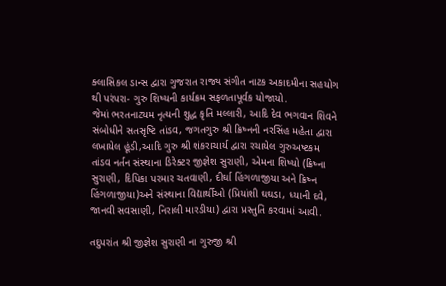ક્લાસિકલ ડાન્સ દ્વારા ગુજરાત રાજ્ય સંગીત નાટક અકાદમીના સહયોગ થી પરંપરા- ગુરુ શિષ્યની કાર્યક્રમ સફળતાપૂર્વક યોજાયો.
જેમાં ભરતનાટ્યમ નૃત્યની શુદ્ધ કૃતિ મલ્લારી, આદિ દેવ ભગવાન શિવને સંબોધીને સતસૃષ્ટિ તાંડવ, જગતગુરુ શ્રી ક્રિષ્નની નરસિંહ મહેતા દ્વારા લખાયેલ હૂંડી,આદિ ગુરુ શ્રી શંકરાચાર્ય દ્વારા રચાયેલ ગુરુઅષ્ટકમ તાંડવ નર્તન સંસ્થાના ડિરેક્ટર જીજ્ઞેશ સુરાણી, એમના શિષ્યો (ક્રિષ્ના સુરાણી, દિપિકા પરમાર ચતવાણી, દીર્ઘા હિંગળાજીયા અને ક્રિષ્ન હિંગળાજીયા)અને સંસ્થાના વિદ્યાર્થીઓ (પ્રિયાંશી ઘઘડા, ધ્યાની દવે, જાનવી સવસાણી, નિરાલી મારડીયા) દ્વારા પ્રસ્તુતિ કરવામાં આવી.

તદુપરાંત શ્રી જીજ્ઞેશ સુરાણી ના ગુરુજી શ્રી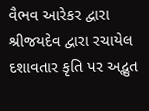વૈભવ આરેકર દ્વારા શ્રીજયદેવ દ્વારા રચાયેલ દશાવતાર કૃતિ પર અદ્ભુત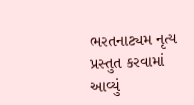ભરતનાટ્યમ નૃત્ય પ્રસ્તુત કરવામાં આવ્યું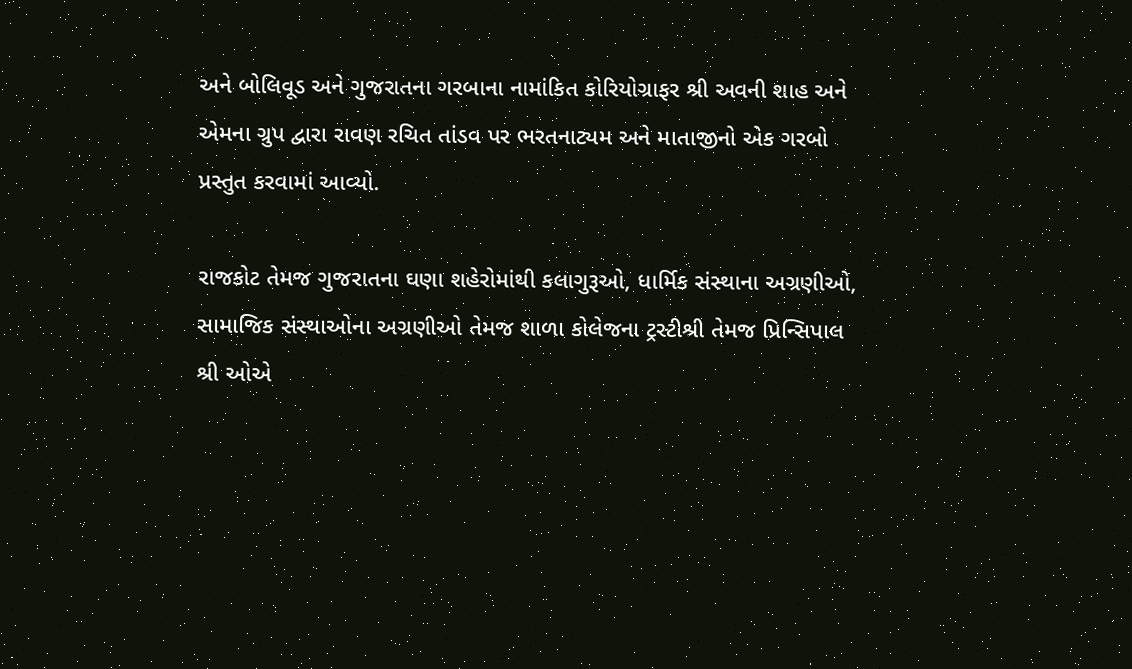અને બોલિવૂડ અને ગુજરાતના ગરબાના નામાંકિત કોરિયોગ્રાફર શ્રી અવની શાહ અને એમના ગ્રુપ દ્વારા રાવણ રચિત તાંડવ પર ભરતનાટ્યમ અને માતાજીનો એક ગરબો પ્રસ્તુત કરવામાં આવ્યો.

રાજકોટ તેમજ ગુજરાતના ઘણા શહેરોમાંથી કલાગુરૂઓ, ધાર્મિક સંસ્થાના અગ્રણીઓ, સામાજિક સંસ્થાઓના અગ્રણીઓ તેમજ શાળા કોલેજના ટ્રસ્ટીશ્રી તેમજ પ્રિન્સિપાલ શ્રી ઓએ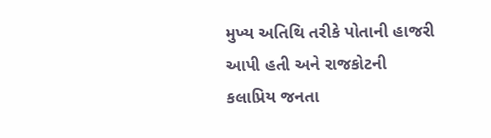મુખ્ય અતિથિ તરીકે પોતાની હાજરી આપી હતી અને રાજકોટની કલાપ્રિય જનતા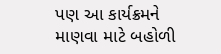પણ આ કાર્યક્રમને માણવા માટે બહોળી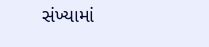સંખ્યામાં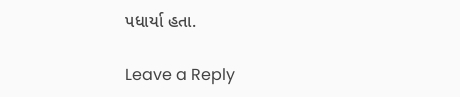પધાર્યા હતા.

Leave a Reply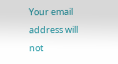Your email address will not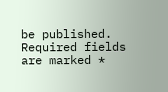be published. Required fields are marked *